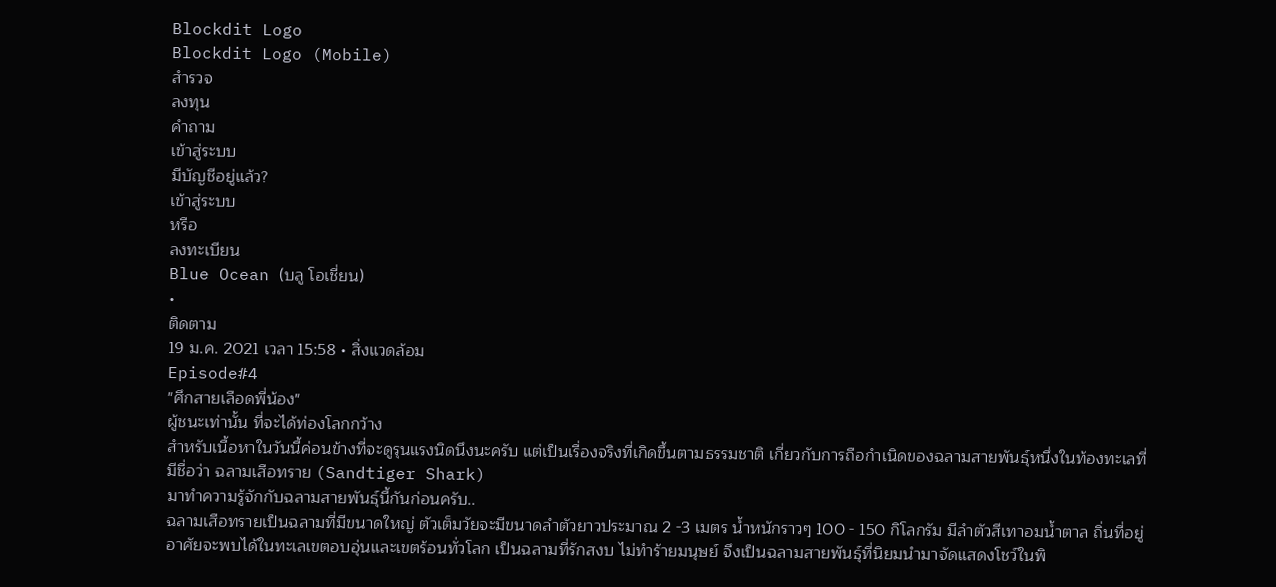Blockdit Logo
Blockdit Logo (Mobile)
สำรวจ
ลงทุน
คำถาม
เข้าสู่ระบบ
มีบัญชีอยู่แล้ว?
เข้าสู่ระบบ
หรือ
ลงทะเบียน
Blue Ocean (บลู โอเชี่ยน)
•
ติดตาม
19 ม.ค. 2021 เวลา 15:58 • สิ่งแวดล้อม
Episode#4
"ศึกสายเลือดพี่น้อง"
ผู้ชนะเท่านั้น ที่จะได้ท่องโลกกว้าง
สำหรับเนื้อหาในวันนี้ค่อนข้างที่จะดูรุนแรงนิดนึงนะครับ แต่เป็นเรื่องจริงที่เกิดขึ้นตามธรรมชาติ เกี่ยวกับการถือกำเนิดของฉลามสายพันธุ์หนึ่งในท้องทะเลที่มีชื่อว่า ฉลามเสือทราย (Sandtiger Shark)
มาทำความรู้จักกับฉลามสายพันธุ์นี้กันก่อนครับ..
ฉลามเสือทรายเป็นฉลามที่มีขนาดใหญ่ ตัวเต็มวัยจะมีขนาดลำตัวยาวประมาณ 2 -3 เมตร น้ำหนักราวๆ 100 - 150 กิโลกรัม มีลำตัวสีเทาอมน้ำตาล ถิ่นที่อยู่อาศัยจะพบได้ในทะเลเขตอบอุ่นและเขตร้อนทั่วโลก เป็นฉลามที่รักสงบ ไม่ทำร้ายมนุษย์ จึงเป็นฉลามสายพันธุ์ที่นิยมนำมาจัดแสดงโชว์ในพิ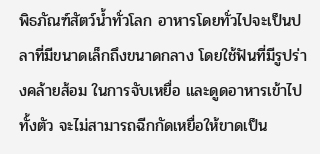พิธภัณฑ์สัตว์น้ำทั่วโลก อาหารโดยทั่วไปจะเป็นปลาที่มีขนาดเล็กถึงขนาดกลาง โดยใช้ฟันที่มีรูปร่างคล้ายส้อม ในการจับเหยื่อ และดูดอาหารเข้าไปทั้งตัว จะไม่สามารถฉีกกัดเหยื่อให้ขาดเป็น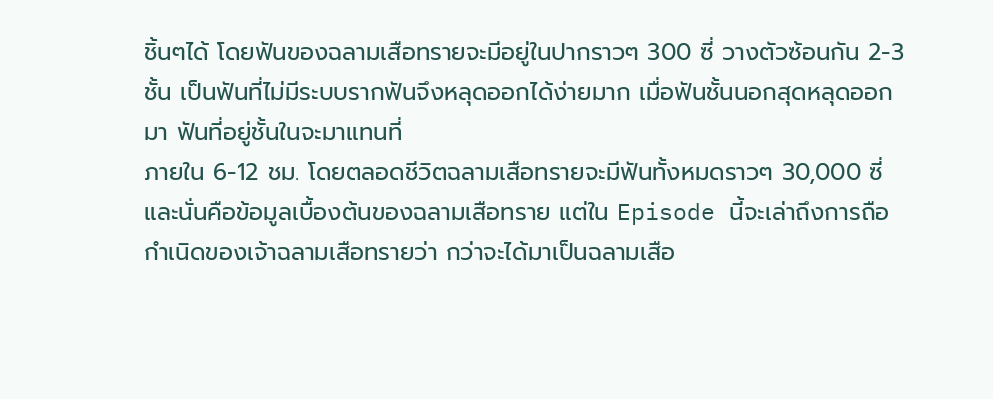ชิ้นๆได้ โดยฟันของฉลามเสือทรายจะมีอยู่ในปากราวๆ 300 ซี่ วางตัวซ้อนกัน 2-3 ชั้น เป็นฟันที่ไม่มีระบบรากฟันจึงหลุดออกได้ง่ายมาก เมื่อฟันชั้นนอกสุดหลุดออกมา ฟันที่อยู่ชั้นในจะมาแทนที่
ภายใน 6-12 ชม. โดยตลอดชีวิตฉลามเสือทรายจะมีฟันทั้งหมดราวๆ 30,000 ซี่
และนั่นคือข้อมูลเบื้องต้นของฉลามเสือทราย แต่ใน Episode นี้จะเล่าถึงการถือกำเนิดของเจ้าฉลามเสือทรายว่า กว่าจะได้มาเป็นฉลามเสือ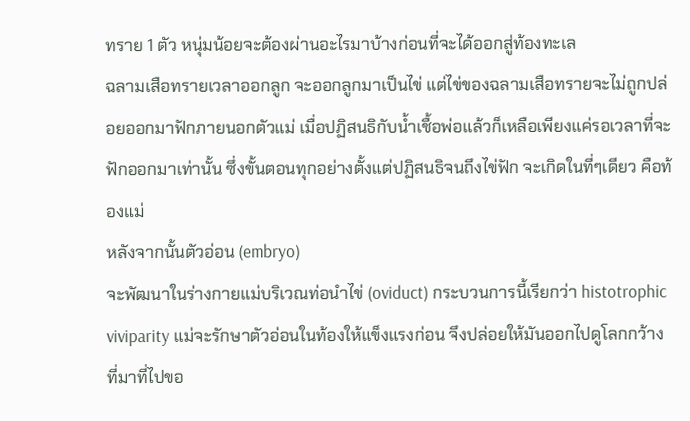ทราย 1 ตัว หนุ่มน้อยจะต้องผ่านอะไรมาบ้างก่อนที่จะได้ออกสู่ท้องทะเล
ฉลามเสือทรายเวลาออกลูก จะออกลูกมาเป็นไข่ แต่ไข่ของฉลามเสือทรายจะไม่ถูกปล่อยออกมาฟักภายนอกตัวแม่ เมื่อปฏิสนธิกับน้ำเชื้อพ่อแล้วก็เหลือเพียงแค่รอเวลาที่จะฟักออกมาเท่านั้น ซึ่งขั้นตอนทุกอย่างตั้งแต่ปฏิสนธิจนถึงไข่ฟัก จะเกิดในที่ๆเดียว คือท้องแม่
หลังจากนั้นตัวอ่อน (embryo)
จะพัฒนาในร่างกายแม่บริเวณท่อนำไข่ (oviduct) กระบวนการนี้เรียกว่า histotrophic viviparity แม่จะรักษาตัวอ่อนในท้องให้แข็งแรงก่อน จึงปล่อยให้มันออกไปดูโลกกว้าง
ที่มาที่ไปขอ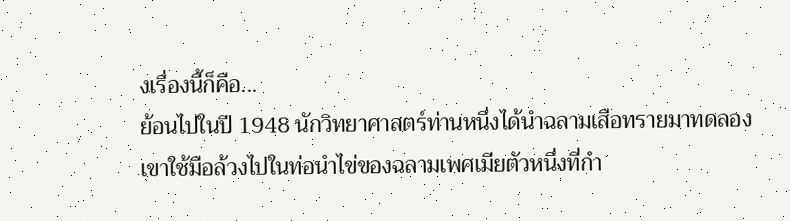งเรื่องนี้ก็คือ...
ย้อนไปในปี 1948 นักวิทยาศาสตร์ท่านหนึ่งได้นำฉลามเสือทรายมาทดลอง เขาใช้มือล้วงไปในท่อนำไข่ของฉลามเพศเมียตัวหนึ่งที่กำ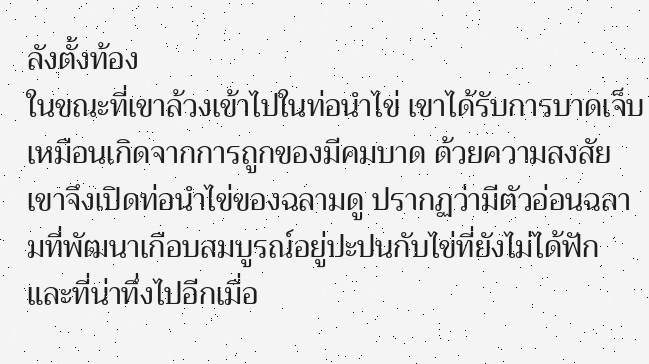ลังตั้งท้อง
ในขณะที่เขาล้วงเข้าไปในท่อนำไข่ เขาได้รับการบาดเจ็บเหมือนเกิดจากการถูกของมีคมบาด ด้วยความสงสัยเขาจึงเปิดท่อนำไข่ของฉลามดู ปรากฏว่ามีตัวอ่อนฉลามที่พัฒนาเกือบสมบูรณ์อยู่ปะปนกับไข่ที่ยังไม่ได้ฟัก และที่น่าทึ่งไปอีกเมื่อ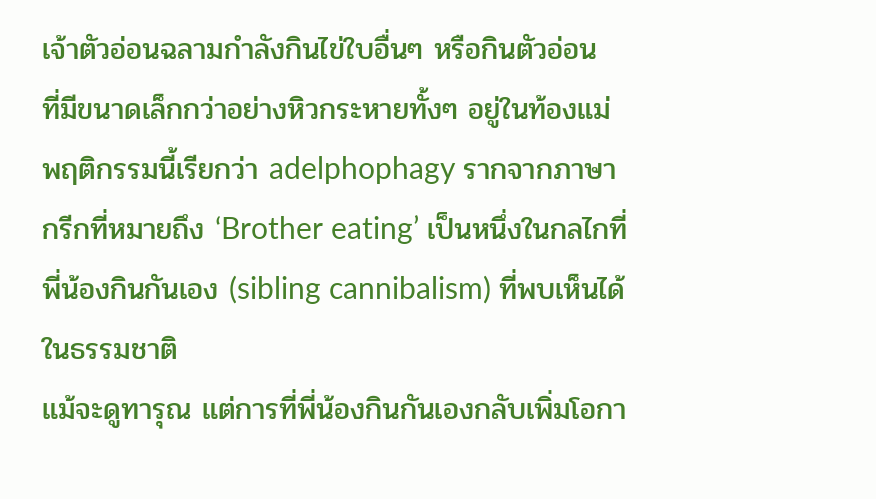เจ้าตัวอ่อนฉลามกำลังกินไข่ใบอื่นๆ หรือกินตัวอ่อน
ที่มีขนาดเล็กกว่าอย่างหิวกระหายทั้งๆ อยู่ในท้องแม่ พฤติกรรมนี้เรียกว่า adelphophagy รากจากภาษากรีกที่หมายถึง ‘Brother eating’ เป็นหนึ่งในกลไกที่พี่น้องกินกันเอง (sibling cannibalism) ที่พบเห็นได้ในธรรมชาติ
แม้จะดูทารุณ แต่การที่พี่น้องกินกันเองกลับเพิ่มโอกา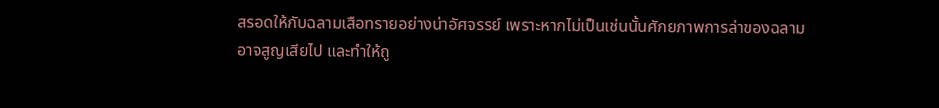สรอดให้กับฉลามเสือทรายอย่างน่าอัศจรรย์ เพราะหากไม่เป็นเช่นนั้นศักยภาพการล่าของฉลาม
อาจสูญเสียไป และทำให้ถู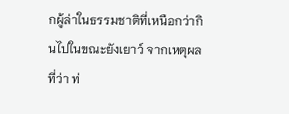กผู้ล่าในธรรมชาติที่เหนือกว่ากินไปในขณะยังเยาว์ จากเหตุผลที่ว่า ท่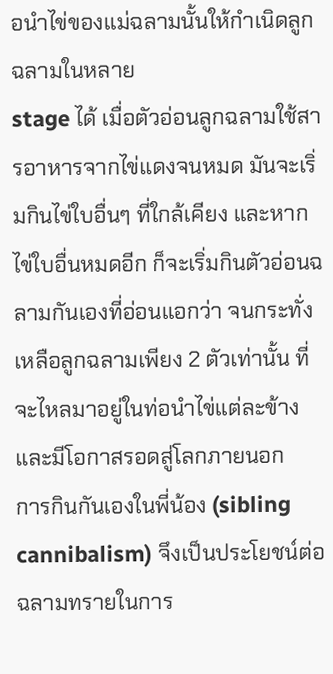อนำไข่ของแม่ฉลามนั้นให้กำเนิดลูกฉลามในหลาย
stage ได้ เมื่อตัวอ่อนลูกฉลามใช้สารอาหารจากไข่แดงจนหมด มันจะเริ่มกินไข่ใบอื่นๆ ที่ใกล้เคียง และหากไข่ใบอื่นหมดอีก ก็จะเริ่มกินตัวอ่อนฉลามกันเองที่อ่อนแอกว่า จนกระทั่งเหลือลูกฉลามเพียง 2 ตัวเท่านั้น ที่จะไหลมาอยู่ในท่อนำไข่แต่ละข้างและมีโอกาสรอดสู่โลกภายนอก
การกินกันเองในพี่น้อง (sibling cannibalism) จึงเป็นประโยชน์ต่อฉลามทรายในการ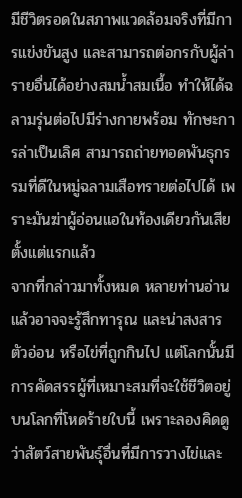มีชีวิตรอดในสภาพแวดล้อมจริงที่มีการแข่งขันสูง และสามารถต่อกรกับผู้ล่ารายอื่นได้อย่างสมน้ำสมเนื้อ ทำให้ได้ฉลามรุ่นต่อไปมีร่างกายพร้อม ทักษะการล่าเป็นเลิศ สามารถถ่ายทอดพันธุกรรมที่ดีในหมู่ฉลามเสือทรายต่อไปได้ เพราะมันฆ่าผู้อ่อนแอในท้องเดียวกันเสียตั้งแต่แรกแล้ว
จากที่กล่าวมาทั้งหมด หลายท่านอ่านแล้วอาจจะรู้สึกทารุณ และน่าสงสารตัวอ่อน หรือไข่ที่ถูกกินไป แต่โลกนั้นมีการคัดสรรผู้ที่เหมาะสมที่จะใช้ชีวิตอยู่บนโลกที่โหดร้ายใบนี้ เพราะลองคิดดูว่าสัตว์สายพันธุ์อื่นที่มีการวางไข่และ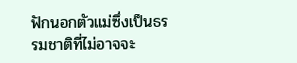ฟักนอกตัวแม่ซึ่งเป็นธรรมชาติที่ไม่อาจจะ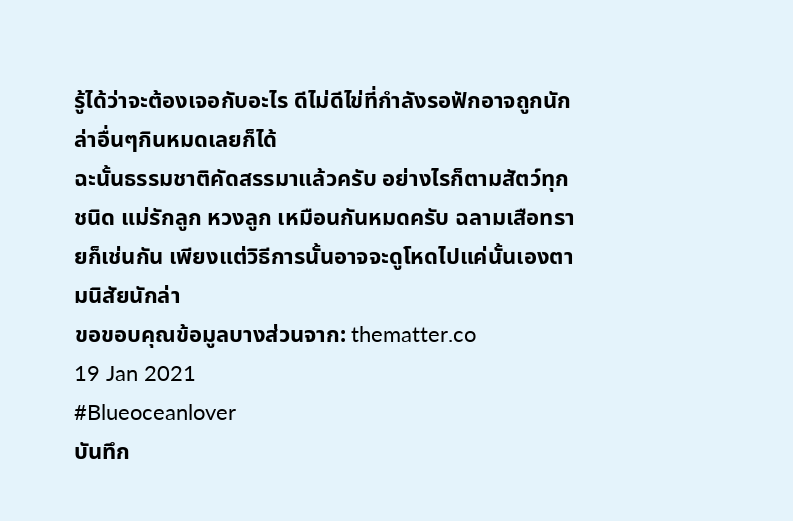รู้ได้ว่าจะต้องเจอกับอะไร ดีไม่ดีไข่ที่กำลังรอฟักอาจถูกนักล่าอื่นๆกินหมดเลยก็ได้
ฉะนั้นธรรมชาติคัดสรรมาแล้วครับ อย่างไรก็ตามสัตว์ทุกชนิด แม่รักลูก หวงลูก เหมือนกันหมดครับ ฉลามเสือทรายก็เช่นกัน เพียงแต่วิธีการนั้นอาจจะดูโหดไปแค่นั้นเองตามนิสัยนักล่า
ขอขอบคุณข้อมูลบางส่วนจาก: thematter.co
19 Jan 2021
#Blueoceanlover
บันทึก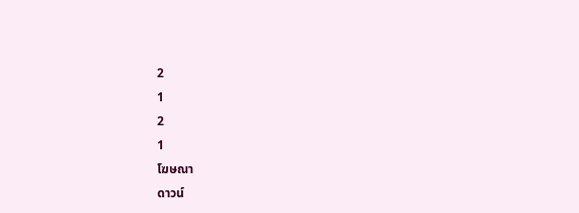2
1
2
1
โฆษณา
ดาวน์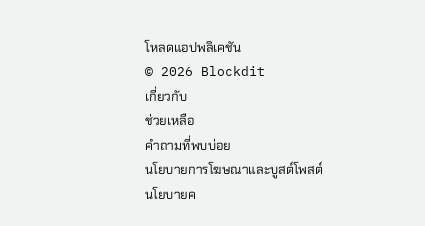โหลดแอปพลิเคชัน
© 2026 Blockdit
เกี่ยวกับ
ช่วยเหลือ
คำถามที่พบบ่อย
นโยบายการโฆษณาและบูสต์โพสต์
นโยบายค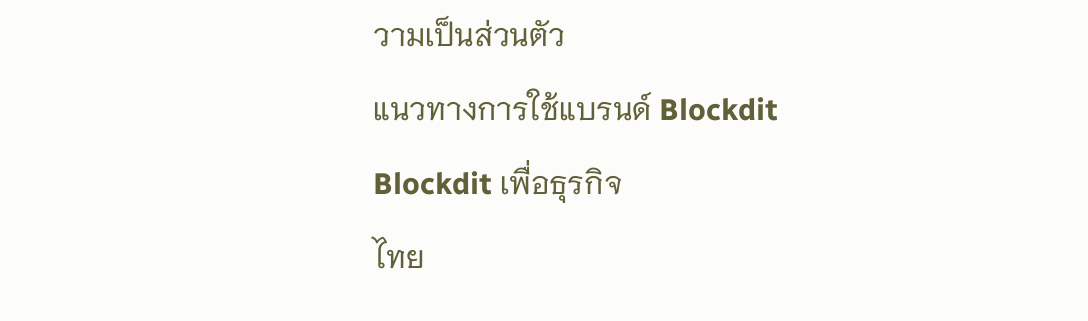วามเป็นส่วนตัว
แนวทางการใช้แบรนด์ Blockdit
Blockdit เพื่อธุรกิจ
ไทย